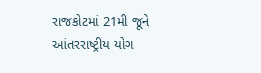રાજકોટમાં 21મી જૂને આંતરરાષ્ટ્રીય યોગ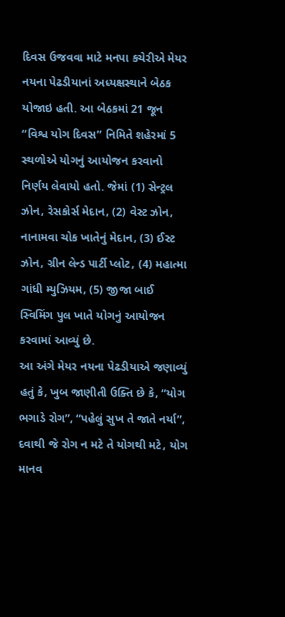દિવસ ઉજવવા માટે મનપા કચેરીએ મેયર નયના પેઢડીયાનાં અધ્યક્ષસ્થાને બેઠક યોજાઇ હતી. આ બેઠકમાં 21 જૂન “વિશ્વ યોગ દિવસ” નિમિતે શહેરમાં 5 સ્થળોએ યોગનું આયોજન કરવાનો નિર્ણય લેવાયો હતો. જેમાં (1) સેન્ટ્રલ ઝોન, રેસકોર્સ મેદાન, (2) વેસ્ટ ઝોન, નાનામવા ચોક ખાતેનું મેદાન, (3) ઈસ્ટ ઝોન, ગ્રીન લેન્ડ પાર્ટી પ્લોટ, (4) મહાત્મા ગાંધી મ્યુઝિયમ, (5) જીજા બાઈ સ્વિમિંગ પુલ ખાતે યોગનું આયોજન કરવામાં આવ્યું છે.
આ અંગે મેયર નયના પેઢડીયાએ જણાવ્યું હતું કે, ખુબ જાણીતી ઉક્તિ છે કે, “યોગ ભગાડે રોગ”, “પહેલું સુખ તે જાતે નર્યા”, દવાથી જે રોગ ન મટે તે યોગથી મટે, યોગ માનવ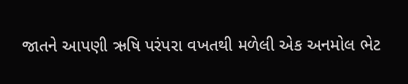જાતને આપણી ઋષિ પરંપરા વખતથી મળેલી એક અનમોલ ભેટ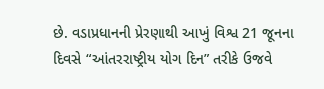છે. વડાપ્રધાનની પ્રેરણાથી આખું વિશ્વ 21 જૂનના દિવસે “આંતરરાષ્ટ્રીય યોગ દિન” તરીકે ઉજવે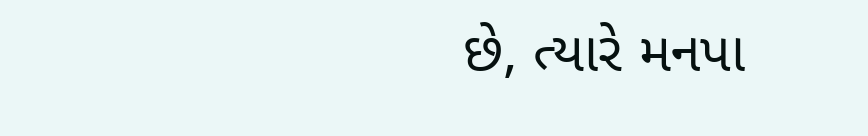છે, ત્યારે મનપા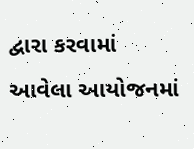દ્વારા કરવામાં આવેલા આયોજનમાં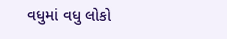વધુમાં વધુ લોકો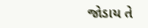જોડાય તે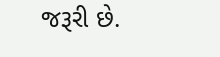જરૂરી છે.